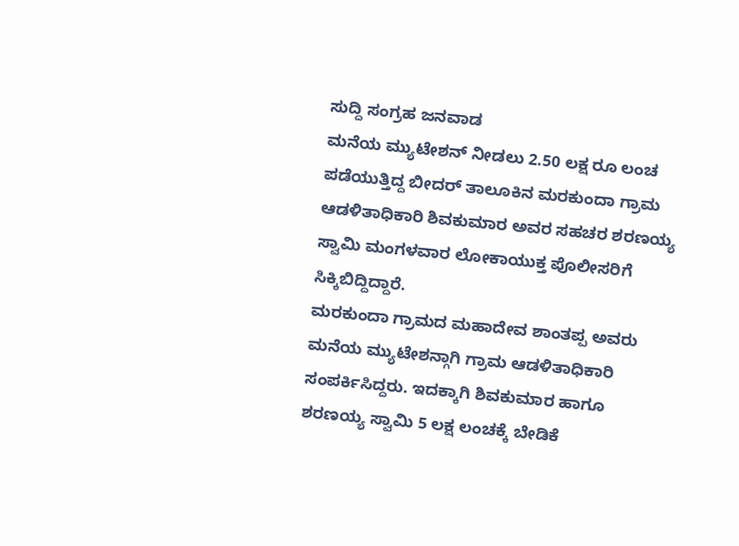ಸುದ್ದಿ ಸಂಗ್ರಹ ಜನವಾಡ
ಮನೆಯ ಮ್ಯುಟೇಶನ್ ನೀಡಲು 2.50 ಲಕ್ಷ ರೂ ಲಂಚ ಪಡೆಯುತ್ತಿದ್ದ ಬೀದರ್ ತಾಲೂಕಿನ ಮರಕುಂದಾ ಗ್ರಾಮ ಆಡಳಿತಾಧಿಕಾರಿ ಶಿವಕುಮಾರ ಅವರ ಸಹಚರ ಶರಣಯ್ಯ ಸ್ವಾಮಿ ಮಂಗಳವಾರ ಲೋಕಾಯುಕ್ತ ಪೊಲೀಸರಿಗೆ ಸಿಕ್ಕಿಬಿದ್ದಿದ್ದಾರೆ.
ಮರಕುಂದಾ ಗ್ರಾಮದ ಮಹಾದೇವ ಶಾಂತಪ್ಪ ಅವರು ಮನೆಯ ಮ್ಯುಟೇಶನ್ಗಾಗಿ ಗ್ರಾಮ ಆಡಳಿತಾಧಿಕಾರಿ ಸಂಪರ್ಕಿಸಿದ್ದರು. ಇದಕ್ಕಾಗಿ ಶಿವಕುಮಾರ ಹಾಗೂ ಶರಣಯ್ಯ ಸ್ವಾಮಿ 5 ಲಕ್ಷ ಲಂಚಕ್ಕೆ ಬೇಡಿಕೆ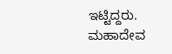ಇಟ್ಟಿದ್ದರು.
ಮಹಾದೇವ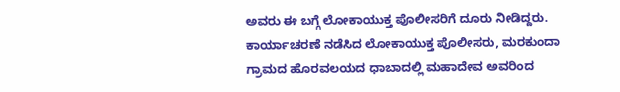ಅವರು ಈ ಬಗ್ಗೆ ಲೋಕಾಯುಕ್ತ ಪೊಲೀಸರಿಗೆ ದೂರು ನೀಡಿದ್ದರು. ಕಾರ್ಯಾಚರಣೆ ನಡೆಸಿದ ಲೋಕಾಯುಕ್ತ ಪೊಲೀಸರು, ಮರಕುಂದಾ ಗ್ರಾಮದ ಹೊರವಲಯದ ಧಾಬಾದಲ್ಲಿ ಮಹಾದೇವ ಅವರಿಂದ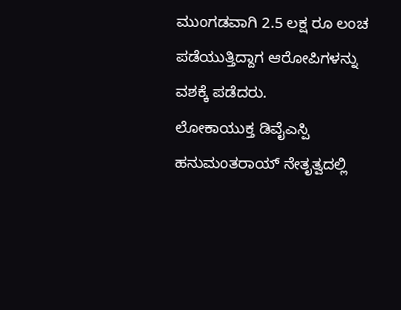ಮುಂಗಡವಾಗಿ 2.5 ಲಕ್ಷ ರೂ ಲಂಚ ಪಡೆಯುತ್ತಿದ್ದಾಗ ಆರೋಪಿಗಳನ್ನು ವಶಕ್ಕೆ ಪಡೆದರು.
ಲೋಕಾಯುಕ್ತ ಡಿವೈಎಸ್ಪಿ ಹನುಮಂತರಾಯ್ ನೇತೃತ್ವದಲ್ಲಿ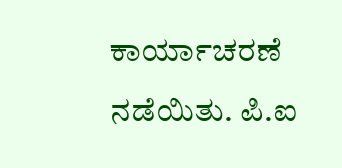ಕಾರ್ಯಾಚರಣೆ ನಡೆಯಿತು. ಪಿ.ಐ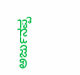ಅರ್ಜುನಪ್ಪ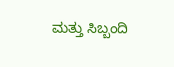ಮತ್ತು ಸಿಬ್ಬಂದಿ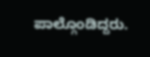ಪಾಲ್ಗೊಂಡಿದ್ದರು.